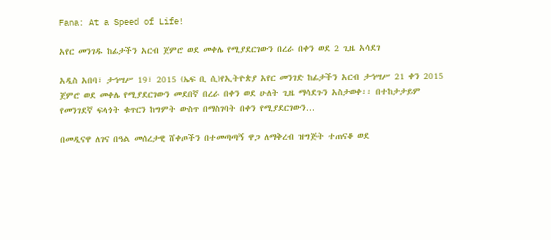Fana: At a Speed of Life!

አየር መንገዱ ከፊታችን አርብ ጀምሮ ወደ መቀሌ የሚያደርገውን በረራ በቀን ወደ 2 ጊዜ አሳደገ

አዲስ አበባ፣ ታኅሣሥ 19፣ 2015 (ኤፍ ቢ ሲ)የኢትዮጵያ አየር መንገድ ከፊታችን አርብ ታኅሣሥ 21 ቀን 2015 ጀምሮ ወደ መቀሌ የሚያደርገውን መደበኛ በረራ በቀን ወደ ሁለት ጊዜ ማሳደጉን አስታወቀ፡፡ በተከታታይም የመንገደኛ ፍላጎት ቁጥርን ከግምት ውስጥ በማስገባት በቀን የሚያደርገውን…

በመዲናዋ ለገና በዓል መሰረታዊ ሸቀጦችን በተመጣጣኝ ዋጋ ለማቅረብ ዝግጅት ተጠናቆ ወደ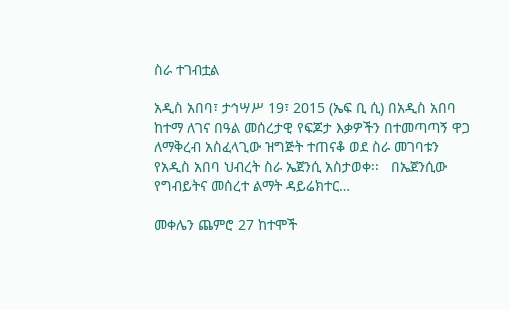ስራ ተገብቷል

አዲስ አበባ፣ ታኅሣሥ 19፣ 2015 (ኤፍ ቢ ሲ) በአዲስ አበባ ከተማ ለገና በዓል መሰረታዊ የፍጆታ እቃዎችን በተመጣጣኝ ዋጋ ለማቅረብ አስፈላጊው ዝግጅት ተጠናቆ ወደ ስራ መገባቱን የአዲስ አበባ ህብረት ስራ ኤጀንሲ አስታወቀ፡፡   በኤጀንሲው የግብይትና መሰረተ ልማት ዳይሬክተር…

መቀሌን ጨምሮ 27 ከተሞች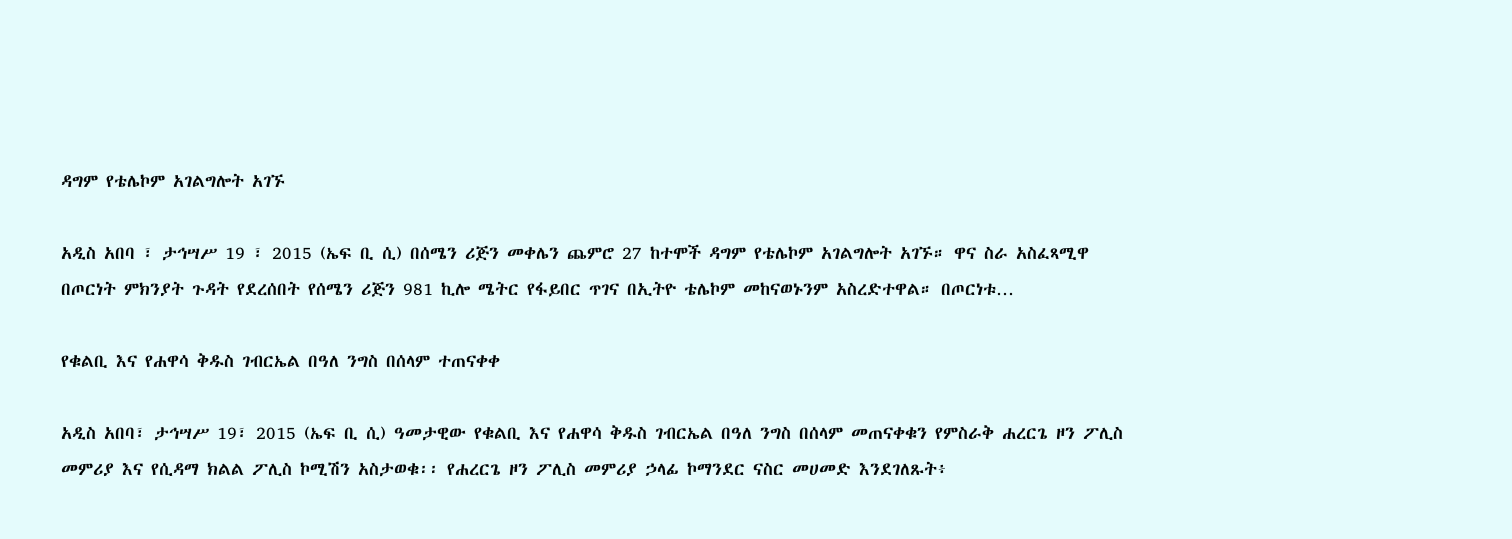ዳግም የቴሌኮም አገልግሎት አገኙ

አዲስ አበባ ፣ ታኅሣሥ 19 ፣ 2015 (ኤፍ ቢ ሲ) በሰሜን ሪጅን መቀሌን ጨምሮ 27 ከተሞች ዳግም የቴሌኮም አገልግሎት አገኙ። ዋና ስራ አስፈጻሚዋ በጦርነት ምክንያት ጉዳት የደረሰበት የሰሜን ሪጅን 981 ኪሎ ሜትር የፋይበር ጥገና በኢትዮ ቴሌኮም መከናወኑንም አስረድተዋል። በጦርነቱ…

የቁልቢ እና የሐዋሳ ቅዱስ ገብርኤል በዓለ ንግስ በሰላም ተጠናቀቀ

አዲስ አበባ፣ ታኅሣሥ 19፣ 2015 (ኤፍ ቢ ሲ) ዓመታዊው የቁልቢ እና የሐዋሳ ቅዱስ ገብርኤል በዓለ ንግስ በሰላም መጠናቀቁን የምስራቅ ሐረርጌ ዞን ፖሊስ መምሪያ እና የሲዳማ ክልል ፖሊስ ኮሚሽን አስታወቁ፡፡ የሐረርጌ ዞን ፖሊስ መምሪያ ኃላፊ ኮማንደር ናስር መሀመድ እንደገለጹት፥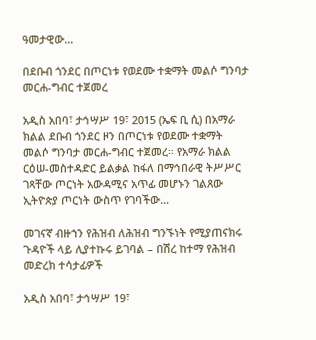ዓመታዊው…

በደቡብ ጎንደር በጦርነቱ የወደሙ ተቋማት መልሶ ግንባታ መርሐ-ግብር ተጀመረ

አዲስ አበባ፣ ታኅሣሥ 19፣ 2015 (ኤፍ ቢ ሲ) በአማራ ክልል ደቡብ ጎንደር ዞን በጦርነቱ የወደሙ ተቋማት መልሶ ግንባታ መርሐ-ግብር ተጀመረ፡፡ የአማራ ክልል ርዕሠ-መስተዳድር ይልቃል ከፋለ በማኅበራዊ ትሥሥር ገጻቸው ጦርነት አውዳሚና አጥፊ መሆኑን ገልጸው ኢትዮጵያ ጦርነት ውስጥ የገባችው…

መገናኛ ብዙኀን የሕዝብ ለሕዝብ ግንኙነት የሚያጠናክሩ ጉዳዮች ላይ ሊያተኩሩ ይገባል – በሽረ ከተማ የሕዝብ መድረክ ተሳታፊዎች

አዲስ አበባ፣ ታኅሣሥ 19፣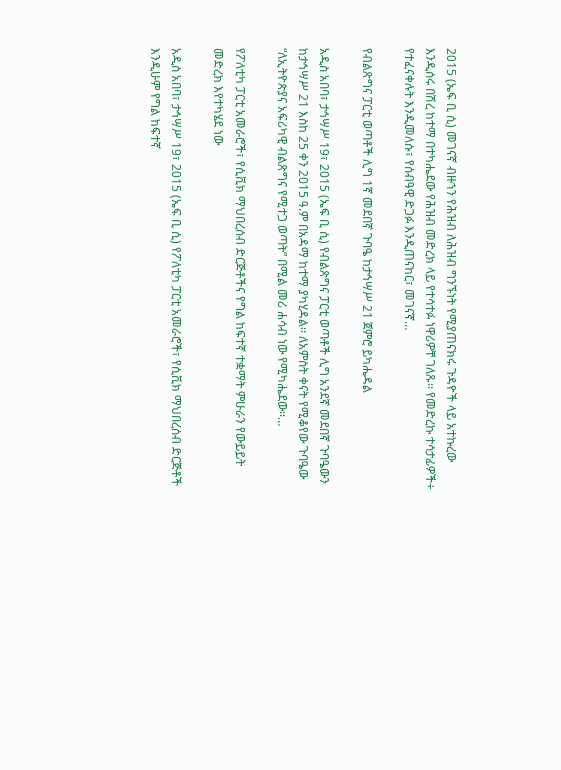2015 (ኤፍ ቢ ሲ) መገናኛ ብዙኀን የሕዝብ ለሕዝብ ግንኙነት የሚያጠናክሩ ጉዳዮች ላይ አተኩረው እንዲሰሩ በሽረ ከተማ በተካሔደው የሕዝብ መድረክ ላይ የተሳተፉ ነዋሪዎቸ ገለጹ፡፡ የመድረኩ ተሳታፊዎች÷ የተፈናቀሉት እንዲመለሱ፣ የሰብዓዊ ድጋፉ እንዲጠናከር፣ መገናኛ…

የብልጽግና ፓርቲ ወጣቶች ሊግ 1ኛ መደበኛ ጉባዔ ከታኅሣሥ 21 ጀምሮ ይካሔዳል

አዲስ አበባ፣ ታኅሣሥ 19፣ 2015 (ኤፍ ቢ ሲ) የብልጽግና ፓርቲ ወጣቶች ሊግ አንደኛ መደበኛ ጉባዔውን ከታኅሣሥ 21 እስከ 25 ቀን 2015 ዓ.ም በአዳማ ከተማ ያካሂዳል፡፡ ለአምስት ቀናት የሚቆየው ጉባዔው “ለኢትዮጵያና አፍሪካዊ ብልጽግና የሚተጋ ወጣት” በሚል መሪ ሐሳብ ነው የሚካሔደው፡፡…

የፖለቲካ ፓርቲ አመራሮች፣ የሲቪክ ማህበረሰብ ድርጅቶችና የግል ከፍተኛ ተቋማት ምሁራን የውይይት መድረክ እየተካሄደ ነው

አዲስ አበባ፣ ታኅሣሥ 19፣ 2015 (ኤፍ ቢ ሲ) የፖለቲካ ፓርቲ አመራሮች፣ የሲቪክ ማህበረሰብ ድርጅቶች እንዲሁም የግል ከፍተኛ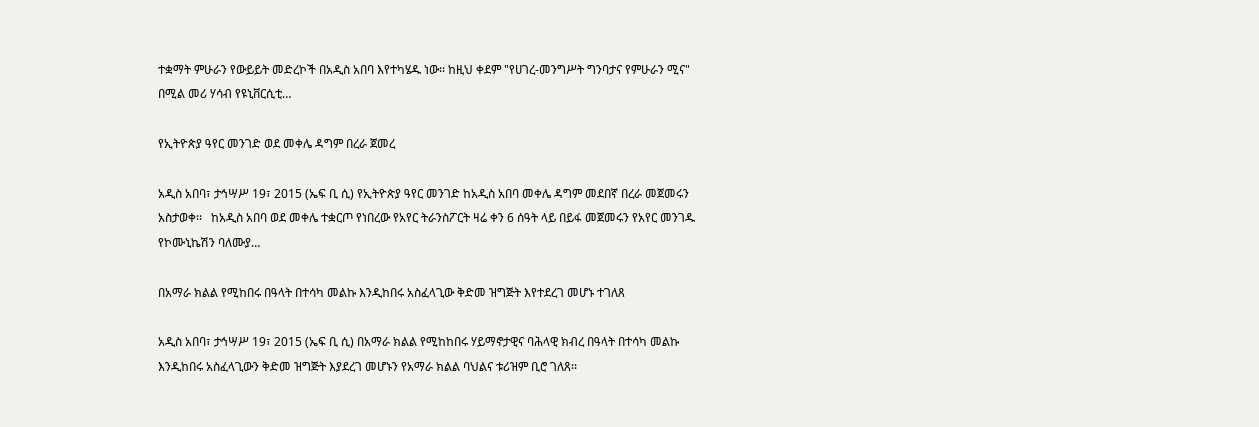ተቋማት ምሁራን የውይይት መድረኮች በአዲስ አበባ እየተካሄዱ ነው፡፡ ከዚህ ቀደም "የሀገረ-መንግሥት ግንባታና የምሁራን ሚና" በሚል መሪ ሃሳብ የዩኒቨርሲቲ…

የኢትዮጵያ ዓየር መንገድ ወደ መቀሌ ዳግም በረራ ጀመረ

አዲስ አበባ፣ ታኅሣሥ 19፣ 2015 (ኤፍ ቢ ሲ) የኢትዮጵያ ዓየር መንገድ ከአዲስ አበባ መቀሌ ዳግም መደበኛ በረራ መጀመሩን አስታወቀ፡፡   ከአዲስ አበባ ወደ መቀሌ ተቋርጦ የነበረው የአየር ትራንስፖርት ዛሬ ቀን 6 ሰዓት ላይ በይፋ መጀመሩን የአየር መንገዱ የኮሙኒኬሽን ባለሙያ…

በአማራ ክልል የሚከበሩ በዓላት በተሳካ መልኩ እንዲከበሩ አስፈላጊው ቅድመ ዝግጅት እየተደረገ መሆኑ ተገለጸ

አዲስ አበባ፣ ታኅሣሥ 19፣ 2015 (ኤፍ ቢ ሲ) በአማራ ክልል የሚከከበሩ ሃይማኖታዊና ባሕላዊ ክብረ በዓላት በተሳካ መልኩ እንዲከበሩ አስፈላጊውን ቅድመ ዝግጅት እያደረገ መሆኑን የአማራ ክልል ባህልና ቱሪዝም ቢሮ ገለጸ፡፡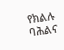የክልሉ ባሕልና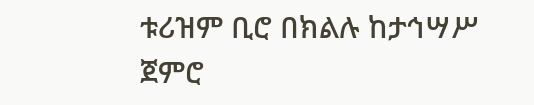ቱሪዝም ቢሮ በክልሉ ከታኅሣሥ ጀምሮ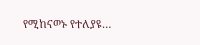የሚከናወኑ የተለያዩ…